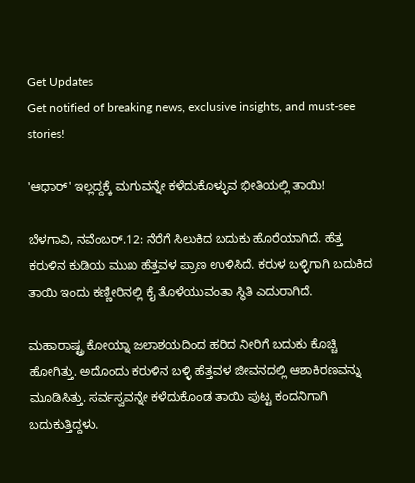Get Updates
Get notified of breaking news, exclusive insights, and must-see stories!

'ಆಧಾರ್' ಇಲ್ಲದ್ದಕ್ಕೆ ಮಗುವನ್ನೇ ಕಳೆದುಕೊಳ್ಳುವ ಭೀತಿಯಲ್ಲಿ ತಾಯಿ!

ಬೆಳಗಾವಿ, ನವೆಂಬರ್.12: ನೆರೆಗೆ ಸಿಲುಕಿದ ಬದುಕು ಹೊರೆಯಾಗಿದೆ. ಹೆತ್ತ ಕರುಳಿನ ಕುಡಿಯ ಮುಖ ಹೆತ್ತವಳ ಪ್ರಾಣ ಉಳಿಸಿದೆ. ಕರುಳ ಬಳ್ಳಿಗಾಗಿ ಬದುಕಿದ ತಾಯಿ ಇಂದು ಕಣ್ಣೀರಿನಲ್ಲಿ ಕೈ ತೊಳೆಯುವಂತಾ ಸ್ಥಿತಿ ಎದುರಾಗಿದೆ.

ಮಹಾರಾಷ್ಟ್ರ ಕೋಯ್ನಾ ಜಲಾಶಯದಿಂದ ಹರಿದ ನೀರಿಗೆ ಬದುಕು ಕೊಚ್ಚಿ ಹೋಗಿತ್ತು. ಅದೊಂದು ಕರುಳಿನ ಬಳ್ಳಿ ಹೆತ್ತವಳ ಜೀವನದಲ್ಲಿ ಆಶಾಕಿರಣವನ್ನು ಮೂಡಿಸಿತ್ತು. ಸರ್ವಸ್ವವನ್ನೇ ಕಳೆದುಕೊಂಡ ತಾಯಿ ಪುಟ್ಟ ಕಂದನಿಗಾಗಿ ಬದುಕುತ್ತಿದ್ದಳು.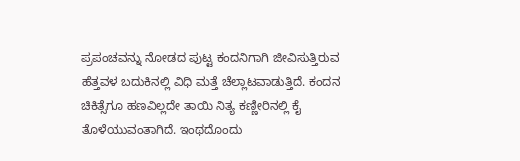ಪ್ರಪಂಚವನ್ನು ನೋಡದ ಪುಟ್ಟ ಕಂದನಿಗಾಗಿ ಜೀವಿಸುತ್ತಿರುವ ಹೆತ್ತವಳ ಬದುಕಿನಲ್ಲಿ ವಿಧಿ ಮತ್ತೆ ಚೆಲ್ಲಾಟವಾಡುತ್ತಿದೆ. ಕಂದನ ಚಿಕಿತ್ಸೆಗೂ ಹಣವಿಲ್ಲದೇ ತಾಯಿ ನಿತ್ಯ ಕಣ್ಣೀರಿನಲ್ಲಿ ಕೈ ತೊಳೆಯುವಂತಾಗಿದೆ. ಇಂಥದೊಂದು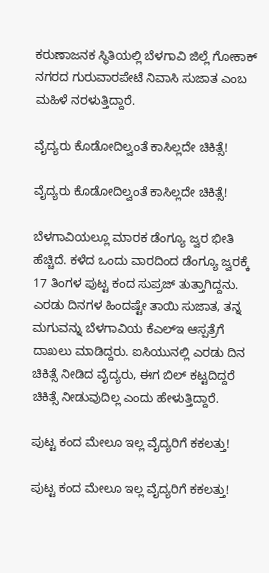ಕರುಣಾಜನಕ ಸ್ಥಿತಿಯಲ್ಲಿ ಬೆಳಗಾವಿ ಜಿಲ್ಲೆ ಗೋಕಾಕ್ ನಗರದ ಗುರುವಾರಪೇಟೆ ನಿವಾಸಿ ಸುಜಾತ ಎಂಬ ಮಹಿಳೆ ನರಳುತ್ತಿದ್ದಾರೆ.

ವೈದ್ಯರು ಕೊಡೋದಿಲ್ವಂತೆ ಕಾಸಿಲ್ಲದೇ ಚಿಕಿತ್ಸೆ!

ವೈದ್ಯರು ಕೊಡೋದಿಲ್ವಂತೆ ಕಾಸಿಲ್ಲದೇ ಚಿಕಿತ್ಸೆ!

ಬೆಳಗಾವಿಯಲ್ಲೂ ಮಾರಕ ಡೆಂಗ್ಯೂ ಜ್ವರ ಭೀತಿ ಹೆಚ್ಚಿದೆ. ಕಳೆದ ಒಂದು ವಾರದಿಂದ ಡೆಂಗ್ಯೂ ಜ್ವರಕ್ಕೆ 17 ತಿಂಗಳ ಪುಟ್ಟ ಕಂದ ಸುಪ್ರಜ್ ತುತ್ತಾಗಿದ್ದನು. ಎರಡು ದಿನಗಳ ಹಿಂದಷ್ಟೇ ತಾಯಿ ಸುಜಾತ, ತನ್ನ ಮಗುವನ್ನು ಬೆಳಗಾವಿಯ ಕೆಎಲ್ಇ ಆಸ್ಪತ್ರೆಗೆ ದಾಖಲು ಮಾಡಿದ್ದರು. ಐಸಿಯುನಲ್ಲಿ ಎರಡು ದಿನ ಚಿಕಿತ್ಸೆ ನೀಡಿದ ವೈದ್ಯರು, ಈಗ ಬಿಲ್ ಕಟ್ಟದಿದ್ದರೆ ಚಿಕಿತ್ಸೆ ನೀಡುವುದಿಲ್ಲ ಎಂದು ಹೇಳುತ್ತಿದ್ದಾರೆ.

ಪುಟ್ಟ ಕಂದ ಮೇಲೂ ಇಲ್ಲ ವೈದ್ಯರಿಗೆ ಕಕಲತ್ತು!

ಪುಟ್ಟ ಕಂದ ಮೇಲೂ ಇಲ್ಲ ವೈದ್ಯರಿಗೆ ಕಕಲತ್ತು!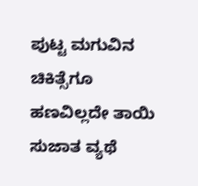ಪುಟ್ಟ ಮಗುವಿನ ಚಿಕಿತ್ಸೆಗೂ ಹಣವಿಲ್ಲದೇ ತಾಯಿ ಸುಜಾತ ವ್ಯಥೆ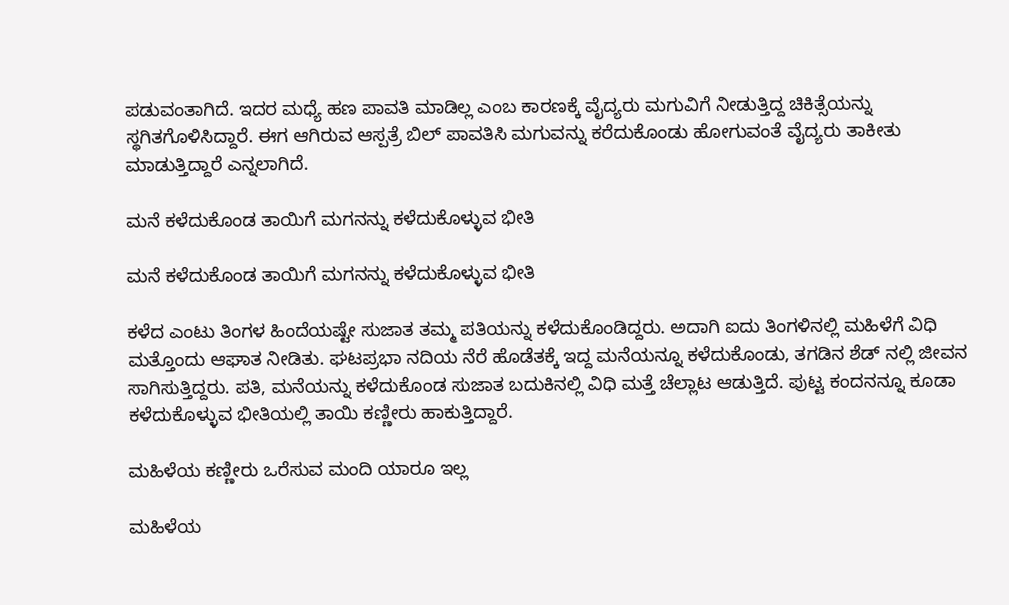ಪಡುವಂತಾಗಿದೆ. ಇದರ ಮಧ್ಯೆ ಹಣ ಪಾವತಿ ಮಾಡಿಲ್ಲ ಎಂಬ ಕಾರಣಕ್ಕೆ ವೈದ್ಯರು ಮಗುವಿಗೆ ನೀಡುತ್ತಿದ್ದ ಚಿಕಿತ್ಸೆಯನ್ನು ಸ್ಥಗಿತಗೊಳಿಸಿದ್ದಾರೆ. ಈಗ ಆಗಿರುವ ಆಸ್ಪತ್ರೆ ಬಿಲ್ ಪಾವತಿಸಿ ಮಗುವನ್ನು ಕರೆದುಕೊಂಡು ಹೋಗುವಂತೆ ವೈದ್ಯರು ತಾಕೀತು ಮಾಡುತ್ತಿದ್ದಾರೆ ಎನ್ನಲಾಗಿದೆ.

ಮನೆ ಕಳೆದುಕೊಂಡ ತಾಯಿಗೆ ಮಗನನ್ನು ಕಳೆದುಕೊಳ್ಳುವ ಭೀತಿ

ಮನೆ ಕಳೆದುಕೊಂಡ ತಾಯಿಗೆ ಮಗನನ್ನು ಕಳೆದುಕೊಳ್ಳುವ ಭೀತಿ

ಕಳೆದ ಎಂಟು ತಿಂಗಳ ಹಿಂದೆಯಷ್ಟೇ ಸುಜಾತ ತಮ್ಮ ಪತಿಯನ್ನು ಕಳೆದುಕೊಂಡಿದ್ದರು. ಅದಾಗಿ ಐದು ತಿಂಗಳಿನಲ್ಲಿ ಮಹಿಳೆಗೆ ವಿಧಿ ಮತ್ತೊಂದು ಆಘಾತ ನೀಡಿತು. ಘಟಪ್ರಭಾ ನದಿಯ ನೆರೆ ಹೊಡೆತಕ್ಕೆ ಇದ್ದ ಮನೆಯನ್ನೂ ಕಳೆದುಕೊಂಡು, ತಗಡಿನ ಶೆಡ್ ನಲ್ಲಿ ಜೀವನ ಸಾಗಿಸುತ್ತಿದ್ದರು. ಪತಿ, ಮನೆಯನ್ನು ಕಳೆದುಕೊಂಡ ಸುಜಾತ ಬದುಕಿನಲ್ಲಿ ವಿಧಿ ಮತ್ತೆ ಚೆಲ್ಲಾಟ ಆಡುತ್ತಿದೆ. ಪುಟ್ಟ ಕಂದನನ್ನೂ ಕೂಡಾ ಕಳೆದುಕೊಳ್ಳುವ ಭೀತಿಯಲ್ಲಿ ತಾಯಿ ಕಣ್ಣೀರು ಹಾಕುತ್ತಿದ್ದಾರೆ.

ಮಹಿಳೆಯ ಕಣ್ಣೀರು ಒರೆಸುವ ಮಂದಿ ಯಾರೂ ಇಲ್ಲ

ಮಹಿಳೆಯ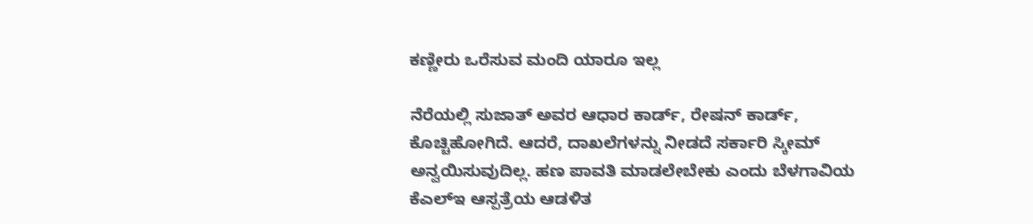ಕಣ್ಣೀರು ಒರೆಸುವ ಮಂದಿ ಯಾರೂ ಇಲ್ಲ

ನೆರೆಯಲ್ಲಿ ಸುಜಾತ್ ಅವರ ಆಧಾರ ಕಾರ್ಡ್, ರೇಷನ್ ಕಾರ್ಡ್, ಕೊಚ್ಚಿಹೋಗಿದೆ. ಆದರೆ, ದಾಖಲೆಗಳನ್ನು ನೀಡದೆ ಸರ್ಕಾರಿ ಸ್ಕೀಮ್ ಅನ್ವಯಿಸುವುದಿಲ್ಲ. ಹಣ ಪಾವತಿ ಮಾಡಲೇಬೇಕು ಎಂದು ಬೆಳಗಾವಿಯ ಕೆಎಲ್ಇ ಆಸ್ಪತ್ರೆಯ ಆಡಳಿತ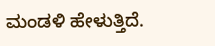ಮಂಡಳಿ ಹೇಳುತ್ತಿದೆ.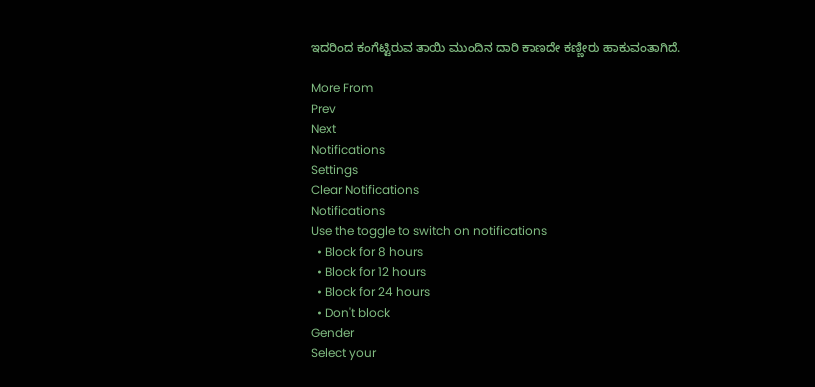ಇದರಿಂದ ಕಂಗೆಟ್ಟಿರುವ ತಾಯಿ ಮುಂದಿನ ದಾರಿ ಕಾಣದೇ ಕಣ್ಣೀರು ಹಾಕುವಂತಾಗಿದೆ.

More From
Prev
Next
Notifications
Settings
Clear Notifications
Notifications
Use the toggle to switch on notifications
  • Block for 8 hours
  • Block for 12 hours
  • Block for 24 hours
  • Don't block
Gender
Select your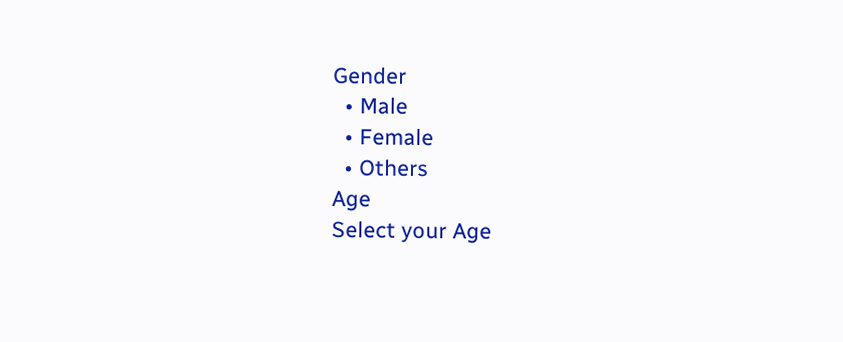Gender
  • Male
  • Female
  • Others
Age
Select your Age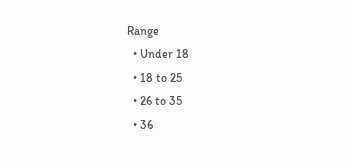Range
  • Under 18
  • 18 to 25
  • 26 to 35
  • 36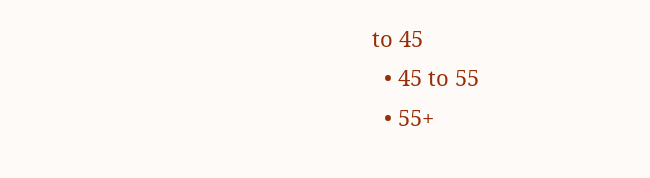to 45
  • 45 to 55
  • 55+